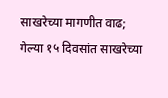साखरेच्या मागणीत वाढ; गेल्या १५ दिवसांत साखरेच्या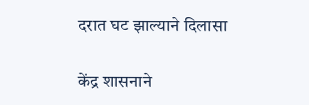दरात घट झाल्याने दिलासा

केंद्र शासनाने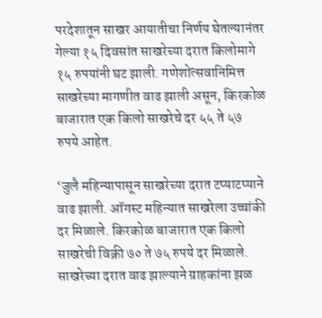परदेशातून साखर आयातीचा निर्णय घेतल्यानंतर गेल्या १५ दिवसांत साखरेच्या दरात किलोमागे १५ रुपयांनी घट झाली. गणेशोत्सवानिमित्त साखरेच्या मागणीत वाढ झाली असून, किरकोळ बाजारात एक किलो साखरेचे दर ५५ ते ५७ रुपये आहेत.

‘जुलै महिन्यापासून साखरेच्या दरात टप्याटप्याने वाढ झाली. ऑगस्ट महिन्यात साखरेला उच्चांकी दर मिळाले. किरकोळ बाजारात एक किलो साखरेची विक्री ७० ते ७५ रुपये दर मिळाले. साखरेच्या दरात वाढ झाल्याने ग्राहकांना झळ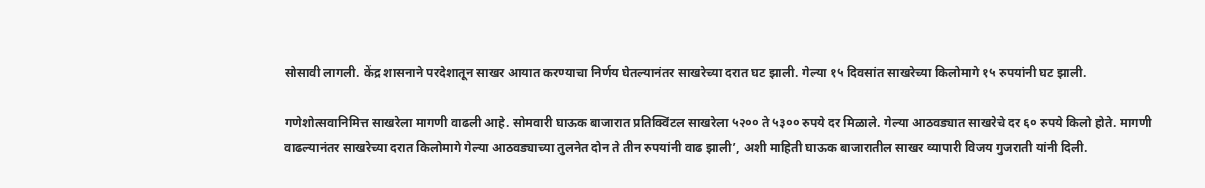सोसावी लागली. केंद्र शासनाने परदेशातून साखर आयात करण्याचा निर्णय घेतल्यानंतर साखरेच्या दरात घट झाली. गेल्या १५ दिवसांत साखरेच्या किलोमागे १५ रुपयांनी घट झाली.

गणेशोत्सवानिमित्त साखरेला मागणी वाढली आहे. सोमवारी घाऊक बाजारात प्रतिक्विंटल साखरेला ५२०० ते ५३०० रुपये दर मिळाले. गेल्या आठवड्यात साखरेचे दर ६० रुपये किलो होते. मागणी वाढल्यानंतर साखरेच्या दरात किलोमागे गेल्या आठवड्याच्या तुलनेत दोन ते तीन रुपयांनी वाढ झाली’, अशी माहिती घाऊक बाजारातील साखर व्यापारी विजय गुजराती यांनी दिली.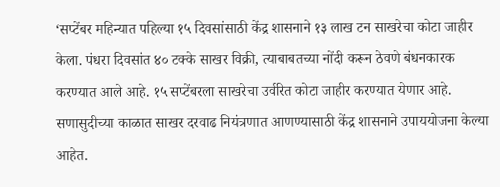‘सप्टेंबर महिन्यात पहिल्या १५ दिवसांसाठी केंद्र शासनाने १३ लाख टन साखरेचा कोटा जाहीर केला. पंधरा दिवसांत ४० टक्के साखर विक्री, त्याबाबतच्या नोंदी करून ठेवणे बंधनकारक करण्यात आले आहे. १५ सप्टेंबरला साखरेचा उर्वरित कोटा जाहीर करण्यात येणार आहे. सणासुदीच्या काळात साखर दरवाढ नियंत्रणात आणण्यासाठी केंद्र शासनाने उपाययोजना केल्या आहेत.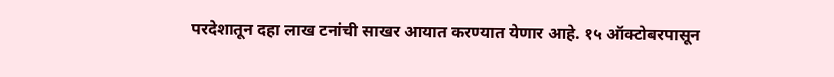परदेशातून दहा लाख टनांची साखर आयात करण्यात येणार आहे. १५ ऑक्टोबरपासून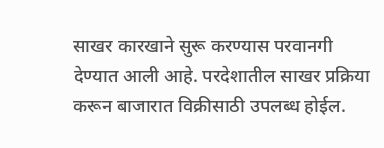साखर कारखाने सुरू करण्यास परवानगी देण्यात आली आहे. परदेशातील साखर प्रक्रिया करून बाजारात विक्रीसाठी उपलब्ध होईल.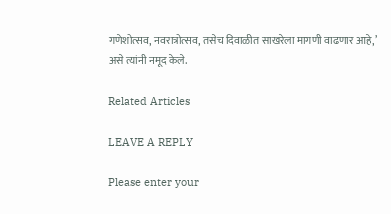गणेशोत्सव, नवरात्रोत्सव, तसेच दिवाळीत साखरेला मागणी वाढणार आहे,’ असे त्यांनी नमूद केले.

Related Articles

LEAVE A REPLY

Please enter your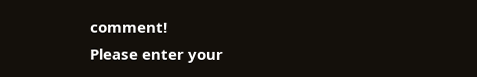comment!
Please enter your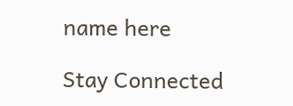name here

Stay Connected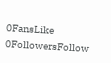0FansLike
0FollowersFollow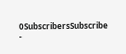0SubscribersSubscribe
-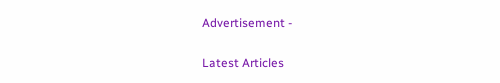Advertisement -

Latest Articles